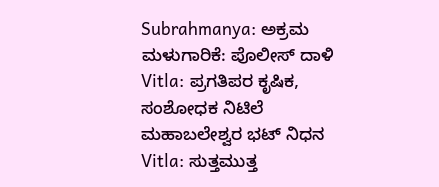Subrahmanya: ಅಕ್ರಮ ಮಳುಗಾರಿಕೆ: ಪೊಲೀಸ್ ದಾಳಿ
Vitla: ಪ್ರಗತಿಪರ ಕೃಷಿಕ, ಸಂಶೋಧಕ ನಿಟಿಲೆ ಮಹಾಬಲೇಶ್ವರ ಭಟ್ ನಿಧನ
Vitla: ಸುತ್ತಮುತ್ತ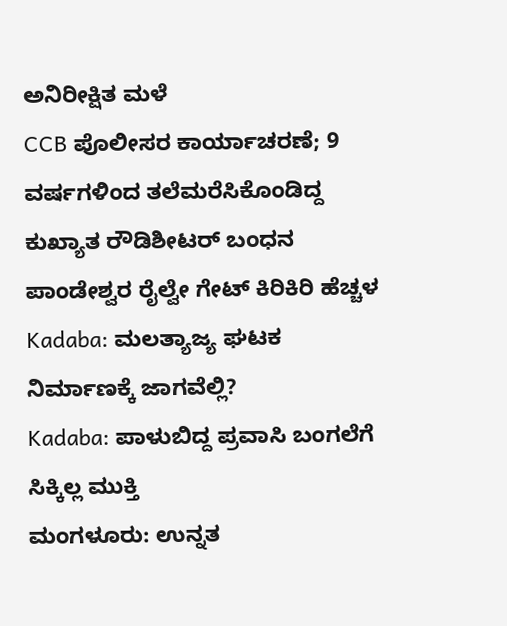ಅನಿರೀಕ್ಷಿತ ಮಳೆ
CCB ಪೊಲೀಸರ ಕಾರ್ಯಾಚರಣೆ; 9 ವರ್ಷಗಳಿಂದ ತಲೆಮರೆಸಿಕೊಂಡಿದ್ದ ಕುಖ್ಯಾತ ರೌಡಿಶೀಟರ್ ಬಂಧನ
ಪಾಂಡೇಶ್ವರ ರೈಲ್ವೇ ಗೇಟ್ ಕಿರಿಕಿರಿ ಹೆಚ್ಚಳ
Kadaba: ಮಲತ್ಯಾಜ್ಯ ಘಟಕ ನಿರ್ಮಾಣಕ್ಕೆ ಜಾಗವೆಲ್ಲಿ?
Kadaba: ಪಾಳುಬಿದ್ದ ಪ್ರವಾಸಿ ಬಂಗಲೆಗೆ ಸಿಕ್ಕಿಲ್ಲ ಮುಕ್ತಿ
ಮಂಗಳೂರು: ಉನ್ನತ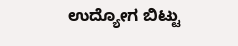ಉದ್ಯೋಗ ಬಿಟ್ಟು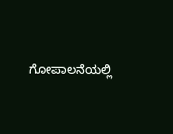ಗೋಪಾಲನೆಯಲ್ಲಿ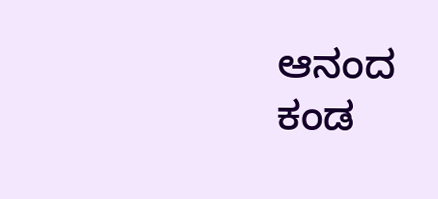ಆನಂದ ಕಂಡ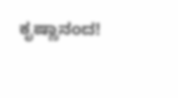ಕೃಷ್ಣಾನಂದ!